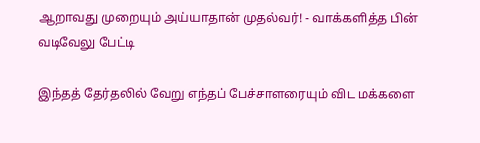ஆறாவது முறையும் அய்யாதான் முதல்வர்! - வாக்களித்த பின் வடிவேலு பேட்டி

இந்தத் தேர்தலில் வேறு எந்தப் பேச்சாளரையும் விட மக்களை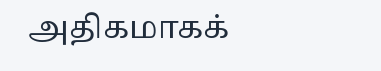அதிகமாகக்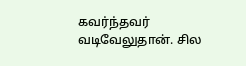கவர்ந்தவர் வடிவேலுதான். சில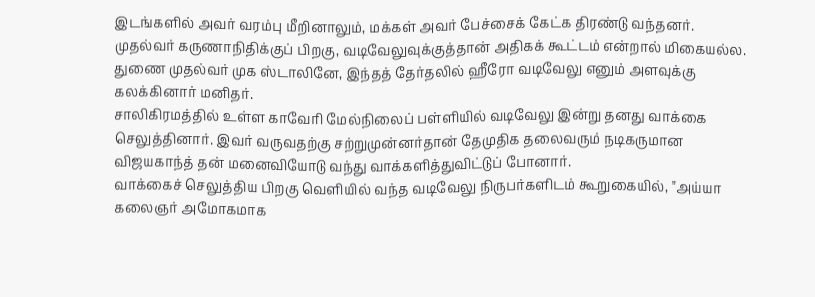இடங்களில் அவர் வரம்பு மீறினாலும், மக்கள் அவர் பேச்சைக் கேட்க திரண்டு வந்தனர். முதல்வர் கருணாநிதிக்குப் பிறகு, வடிவேலுவுக்குத்தான் அதிகக் கூட்டம் என்றால் மிகையல்ல. துணை முதல்வர் முக ஸ்டாலினே, இந்தத் தேர்தலில் ஹீரோ வடிவேலு எனும் அளவுக்கு கலக்கினார் மனிதர்.
சாலிகிரமத்தில் உள்ள காவேரி மேல்நிலைப் பள்ளியில் வடிவேலு இன்று தனது வாக்கை செலுத்தினார். இவர் வருவதற்கு சற்றுமுன்னர்தான் தேமுதிக தலைவரும் நடிகருமான விஜயகாந்த் தன் மனைவியோடு வந்து வாக்களித்துவிட்டுப் போனார்.
வாக்கைச் செலுத்திய பிறகு வெளியில் வந்த வடிவேலு நிருபர்களிடம் கூறுகையில், "அய்யா கலைஞர் அமோகமாக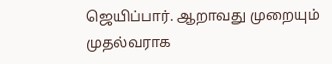ஜெயிப்பார். ஆறாவது முறையும் முதல்வராக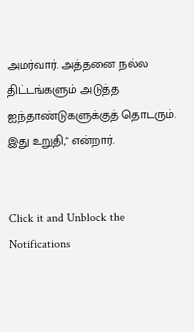அமர்வார். அத்தனை நல்ல திட்டங்களும் அடுத்த ஐந்தாண்டுகளுக்குத் தொடரும். இது உறுதி," என்றார்.


Click it and Unblock the Notifications